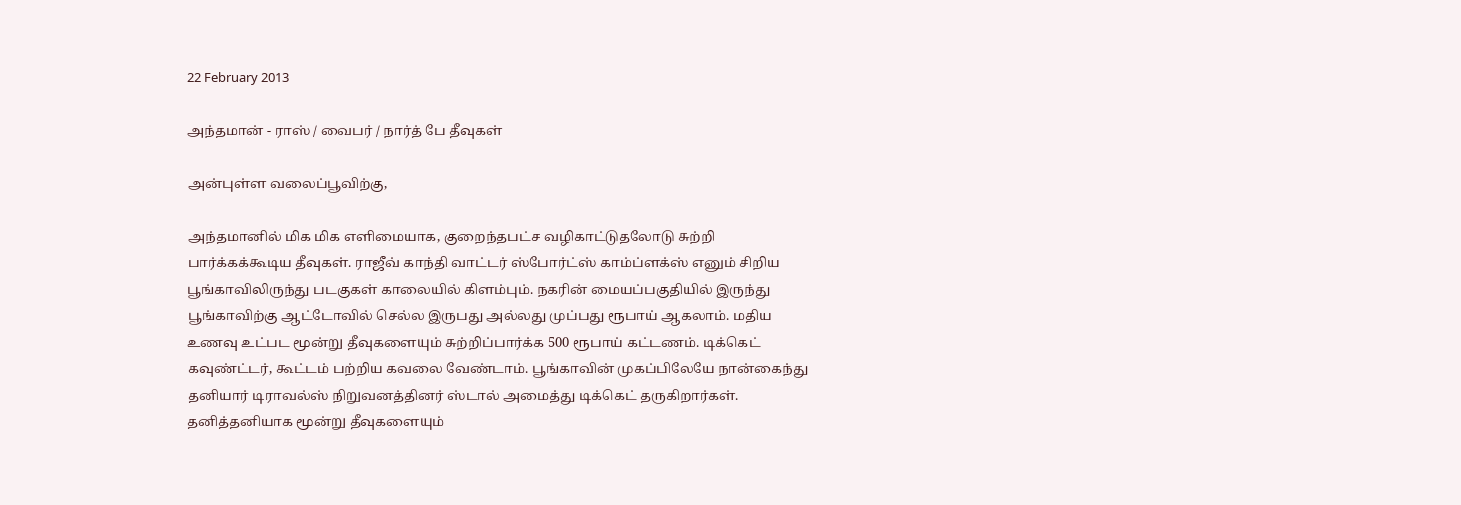22 February 2013

அந்தமான் - ராஸ் / வைபர் / நார்த் பே தீவுகள்

அன்புள்ள வலைப்பூவிற்கு,

அந்தமானில் மிக மிக எளிமையாக, குறைந்தபட்ச வழிகாட்டுதலோடு சுற்றி பார்க்கக்கூடிய தீவுகள். ராஜீவ் காந்தி வாட்டர் ஸ்போர்ட்ஸ் காம்ப்ளக்ஸ் எனும் சிறிய பூங்காவிலிருந்து படகுகள் காலையில் கிளம்பும். நகரின் மையப்பகுதியில் இருந்து பூங்காவிற்கு ஆட்டோவில் செல்ல இருபது அல்லது முப்பது ரூபாய் ஆகலாம். மதிய உணவு உட்பட மூன்று தீவுகளையும் சுற்றிப்பார்க்க 500 ரூபாய் கட்டணம். டிக்கெட் கவுண்ட்டர், கூட்டம் பற்றிய கவலை வேண்டாம். பூங்காவின் முகப்பிலேயே நான்கைந்து தனியார் டிராவல்ஸ் நிறுவனத்தினர் ஸ்டால் அமைத்து டிக்கெட் தருகிறார்கள். தனித்தனியாக மூன்று தீவுகளையும்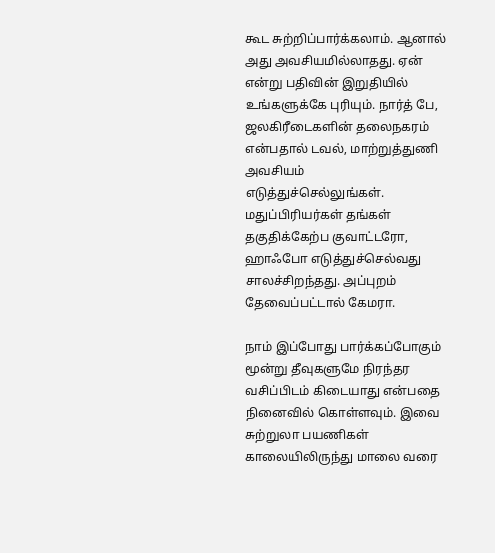கூட சுற்றிப்பார்க்கலாம். ஆனால் அது அவசியமில்லாதது. ஏன் என்று பதிவின் இறுதியில் உங்களுக்கே புரியும். நார்த் பே, ஜலகிரீடைகளின் தலைநகரம் என்பதால் டவல், மாற்றுத்துணி அவசியம் எடுத்துச்செல்லுங்கள். மதுப்பிரியர்கள் தங்கள் தகுதிக்கேற்ப குவாட்டரோ, ஹாஃபோ எடுத்துச்செல்வது சாலச்சிறந்தது. அப்புறம் தேவைப்பட்டால் கேமரா.

நாம் இப்போது பார்க்கப்போகும் மூன்று தீவுகளுமே நிரந்தர வசிப்பிடம் கிடையாது என்பதை நினைவில் கொள்ளவும். இவை சுற்றுலா பயணிகள் காலையிலிருந்து மாலை வரை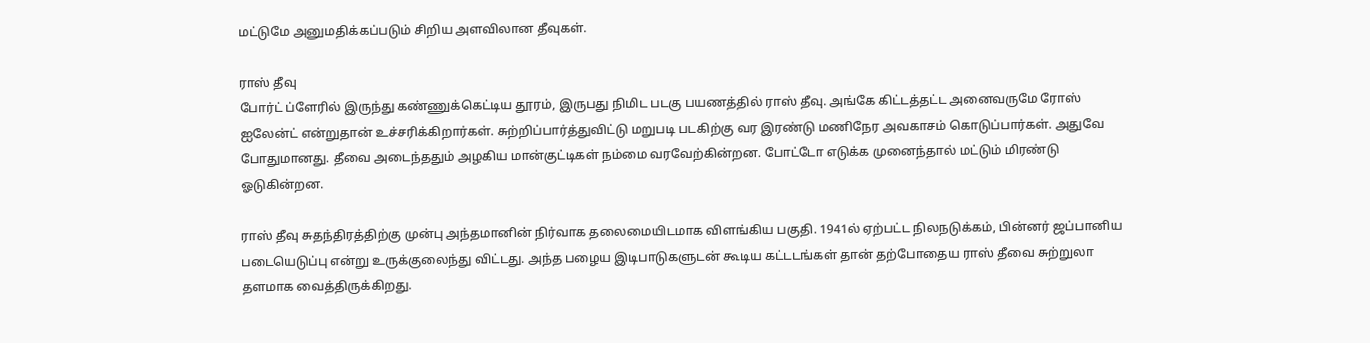மட்டுமே அனுமதிக்கப்படும் சிறிய அளவிலான தீவுகள்.

ராஸ் தீவு
போர்ட் ப்ளேரில் இருந்து கண்ணுக்கெட்டிய தூரம், இருபது நிமிட படகு பயணத்தில் ராஸ் தீவு. அங்கே கிட்டத்தட்ட அனைவருமே ரோஸ் ஐலேன்ட் என்றுதான் உச்சரிக்கிறார்கள். சுற்றிப்பார்த்துவிட்டு மறுபடி படகிற்கு வர இரண்டு மணிநேர அவகாசம் கொடுப்பார்கள். அதுவே போதுமானது. தீவை அடைந்ததும் அழகிய மான்குட்டிகள் நம்மை வரவேற்கின்றன. போட்டோ எடுக்க முனைந்தால் மட்டும் மிரண்டு ஓடுகின்றன.

ராஸ் தீவு சுதந்திரத்திற்கு முன்பு அந்தமானின் நிர்வாக தலைமையிடமாக விளங்கிய பகுதி. 1941ல் ஏற்பட்ட நிலநடுக்கம், பின்னர் ஜப்பானிய படையெடுப்பு என்று உருக்குலைந்து விட்டது. அந்த பழைய இடிபாடுகளுடன் கூடிய கட்டடங்கள் தான் தற்போதைய ராஸ் தீவை சுற்றுலா தளமாக வைத்திருக்கிறது.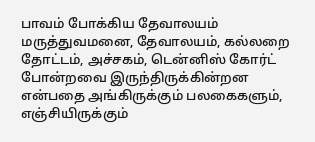பாவம் போக்கிய தேவாலயம்
மருத்துவமனை, தேவாலயம், கல்லறை தோட்டம், அச்சகம், டென்னிஸ் கோர்ட் போன்றவை இருந்திருக்கின்றன என்பதை அங்கிருக்கும் பலகைகளும், எஞ்சியிருக்கும்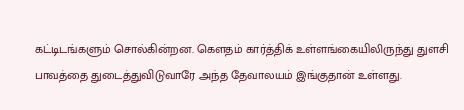கட்டிடங்களும் சொல்கின்றன. கெளதம் கார்த்திக் உள்ளங்கையிலிருந்து துளசி பாவத்தை துடைத்துவிடுவாரே அந்த தேவாலயம் இங்குதான் உள்ளது.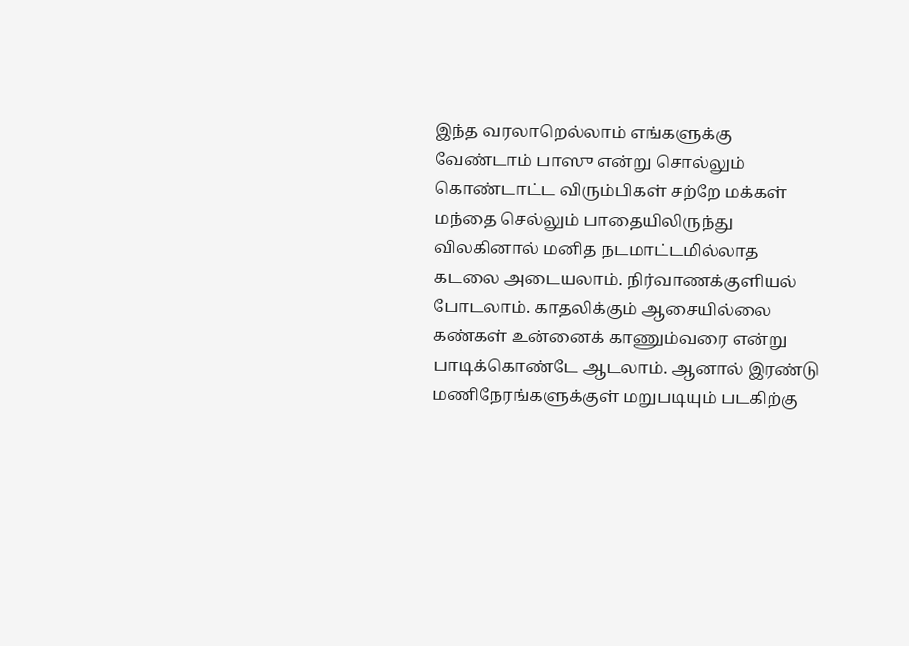இந்த வரலாறெல்லாம் எங்களுக்கு வேண்டாம் பாஸு என்று சொல்லும் கொண்டாட்ட விரும்பிகள் சற்றே மக்கள் மந்தை செல்லும் பாதையிலிருந்து விலகினால் மனித நடமாட்டமில்லாத கடலை அடையலாம். நிர்வாணக்குளியல் போடலாம். காதலிக்கும் ஆசையில்லை கண்கள் உன்னைக் காணும்வரை என்று பாடிக்கொண்டே ஆடலாம். ஆனால் இரண்டு மணிநேரங்களுக்குள் மறுபடியும் படகிற்கு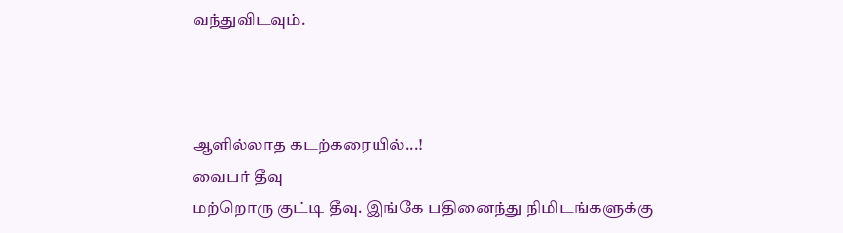வந்துவிடவும்.



ஆளில்லாத கடற்கரையில்...!
வைபர் தீவு
மற்றொரு குட்டி தீவு. இங்கே பதினைந்து நிமிடங்களுக்கு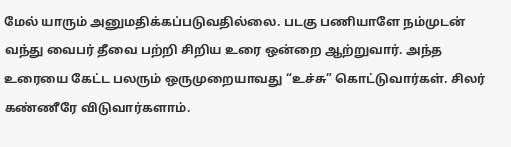மேல் யாரும் அனுமதிக்கப்படுவதில்லை. படகு பணியாளே நம்முடன் வந்து வைபர் தீவை பற்றி சிறிய உரை ஒன்றை ஆற்றுவார். அந்த உரையை கேட்ட பலரும் ஒருமுறையாவது “உச்சு” கொட்டுவார்கள். சிலர் கண்ணீரே விடுவார்களாம்.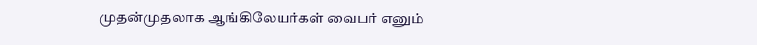முதன்முதலாக ஆங்கிலேயர்கள் வைபர் எனும்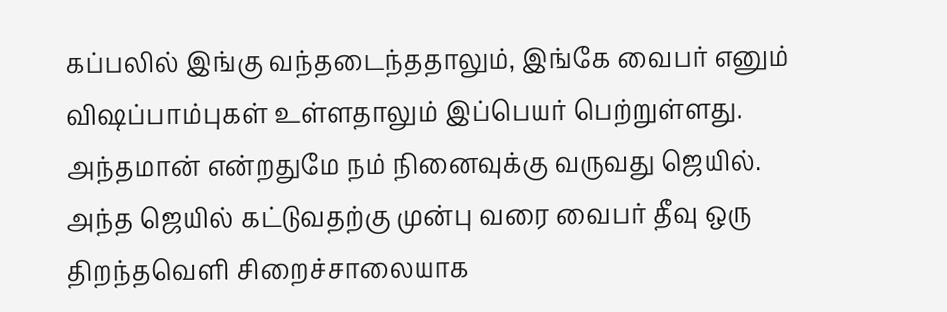கப்பலில் இங்கு வந்தடைந்ததாலும், இங்கே வைபர் எனும் விஷப்பாம்புகள் உள்ளதாலும் இப்பெயர் பெற்றுள்ளது. அந்தமான் என்றதுமே நம் நினைவுக்கு வருவது ஜெயில். அந்த ஜெயில் கட்டுவதற்கு முன்பு வரை வைபர் தீவு ஒரு திறந்தவெளி சிறைச்சாலையாக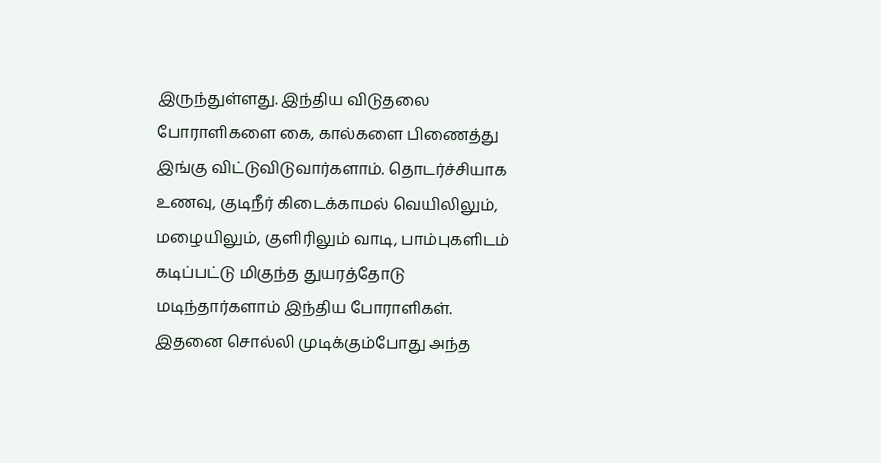இருந்துள்ளது. இந்திய விடுதலை போராளிகளை கை, கால்களை பிணைத்து இங்கு விட்டுவிடுவார்களாம். தொடர்ச்சியாக உணவு, குடிநீர் கிடைக்காமல் வெயிலிலும், மழையிலும், குளிரிலும் வாடி, பாம்புகளிடம் கடிப்பட்டு மிகுந்த துயரத்தோடு மடிந்தார்களாம் இந்திய போராளிகள். இதனை சொல்லி முடிக்கும்போது அந்த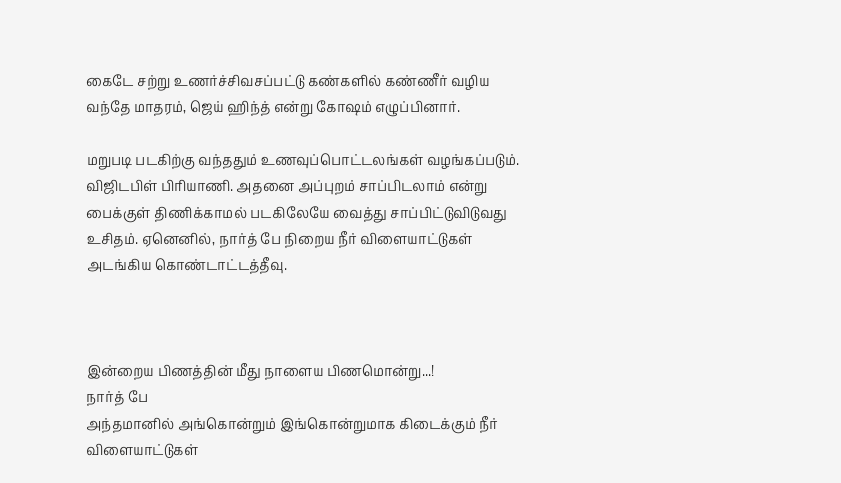கைடே சற்று உணர்ச்சிவசப்பட்டு கண்களில் கண்ணீர் வழிய வந்தே மாதரம், ஜெய் ஹிந்த் என்று கோஷம் எழுப்பினார்.

மறுபடி படகிற்கு வந்ததும் உணவுப்பொட்டலங்கள் வழங்கப்படும். விஜிடபிள் பிரியாணி. அதனை அப்புறம் சாப்பிடலாம் என்று பைக்குள் திணிக்காமல் படகிலேயே வைத்து சாப்பிட்டுவிடுவது உசிதம். ஏனெனில், நார்த் பே நிறைய நீர் விளையாட்டுகள் அடங்கிய கொண்டாட்டத்தீவு.



இன்றைய பிணத்தின் மீது நாளைய பிணமொன்று...!
நார்த் பே
அந்தமானில் அங்கொன்றும் இங்கொன்றுமாக கிடைக்கும் நீர் விளையாட்டுகள்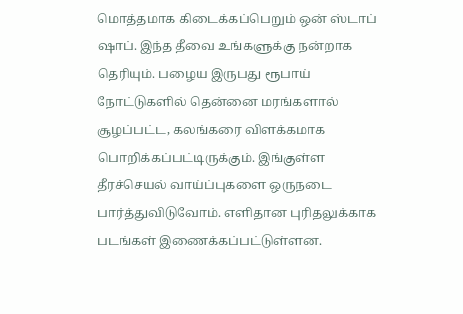மொத்தமாக கிடைக்கப்பெறும் ஒன் ஸ்டாப் ஷாப். இந்த தீவை உங்களுக்கு நன்றாக தெரியும். பழைய இருபது ரூபாய் நோட்டுகளில் தென்னை மரங்களால் சூழப்பட்ட, கலங்கரை விளக்கமாக பொறிக்கப்பட்டிருக்கும். இங்குள்ள தீரச்செயல் வாய்ப்புகளை ஒருநடை பார்த்துவிடுவோம். எளிதான புரிதலுக்காக படங்கள் இணைக்கப்பட்டுள்ளன.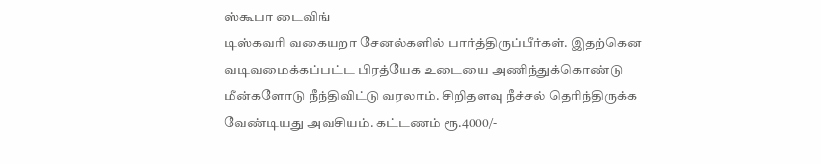ஸ்கூபா டைவிங்
டிஸ்கவரி வகையறா சேனல்களில் பார்த்திருப்பீர்கள். இதற்கென வடிவமைக்கப்பட்ட பிரத்யேக உடையை அணிந்துக்கொண்டு மீன்களோடு நீந்திவிட்டு வரலாம். சிறிதளவு நீச்சல் தெரிந்திருக்க வேண்டியது அவசியம். கட்டணம் ரூ.4000/-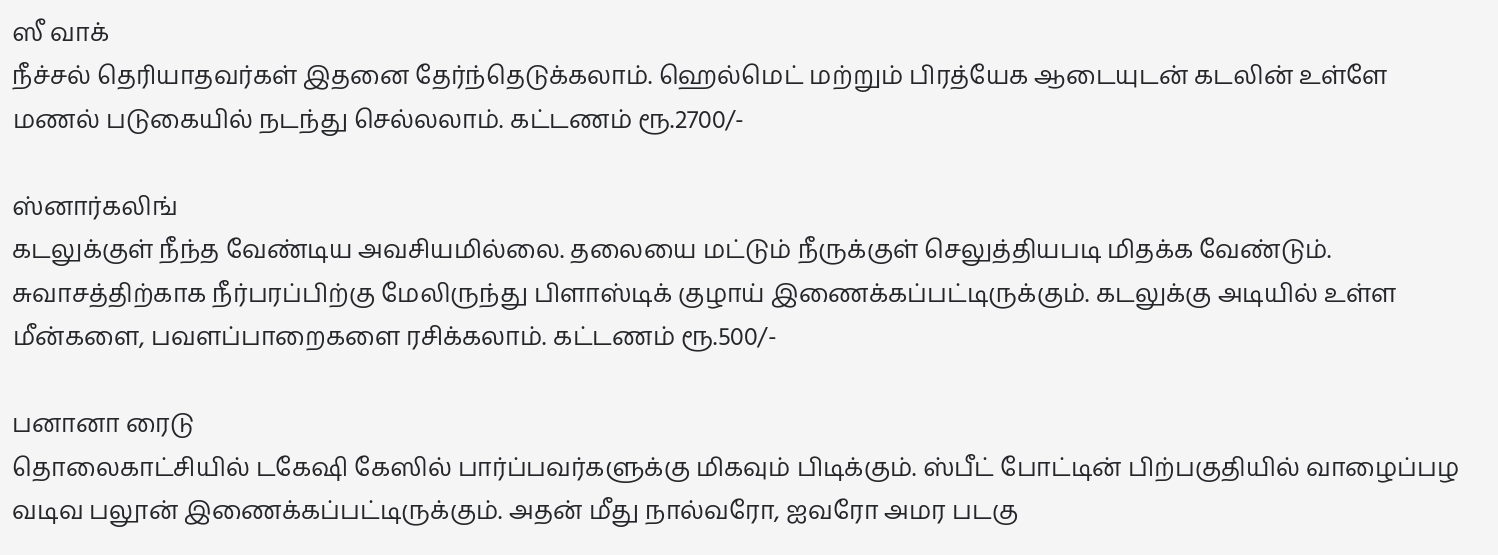ஸீ வாக்
நீச்சல் தெரியாதவர்கள் இதனை தேர்ந்தெடுக்கலாம். ஹெல்மெட் மற்றும் பிரத்யேக ஆடையுடன் கடலின் உள்ளே மணல் படுகையில் நடந்து செல்லலாம். கட்டணம் ரூ.2700/-

ஸ்னார்கலிங்
கடலுக்குள் நீந்த வேண்டிய அவசியமில்லை. தலையை மட்டும் நீருக்குள் செலுத்தியபடி மிதக்க வேண்டும். சுவாசத்திற்காக நீர்பரப்பிற்கு மேலிருந்து பிளாஸ்டிக் குழாய் இணைக்கப்பட்டிருக்கும். கடலுக்கு அடியில் உள்ள மீன்களை, பவளப்பாறைகளை ரசிக்கலாம். கட்டணம் ரூ.500/-

பனானா ரைடு
தொலைகாட்சியில் டகேஷி கேஸில் பார்ப்பவர்களுக்கு மிகவும் பிடிக்கும். ஸ்பீட் போட்டின் பிற்பகுதியில் வாழைப்பழ வடிவ பலூன் இணைக்கப்பட்டிருக்கும். அதன் மீது நால்வரோ, ஐவரோ அமர படகு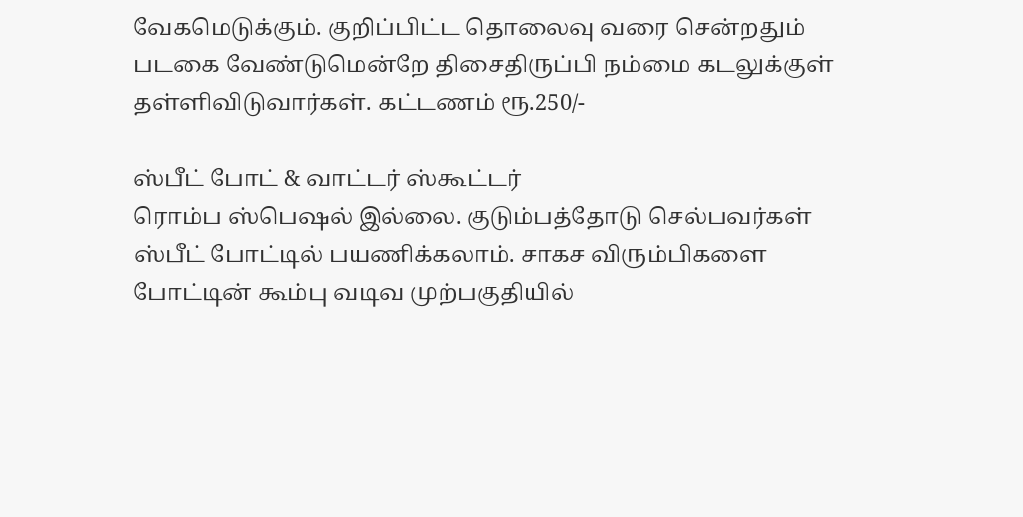வேகமெடுக்கும். குறிப்பிட்ட தொலைவு வரை சென்றதும் படகை வேண்டுமென்றே திசைதிருப்பி நம்மை கடலுக்குள் தள்ளிவிடுவார்கள். கட்டணம் ரூ.250/-

ஸ்பீட் போட் & வாட்டர் ஸ்கூட்டர்
ரொம்ப ஸ்பெஷல் இல்லை. குடும்பத்தோடு செல்பவர்கள் ஸ்பீட் போட்டில் பயணிக்கலாம். சாகச விரும்பிகளை போட்டின் கூம்பு வடிவ முற்பகுதியில்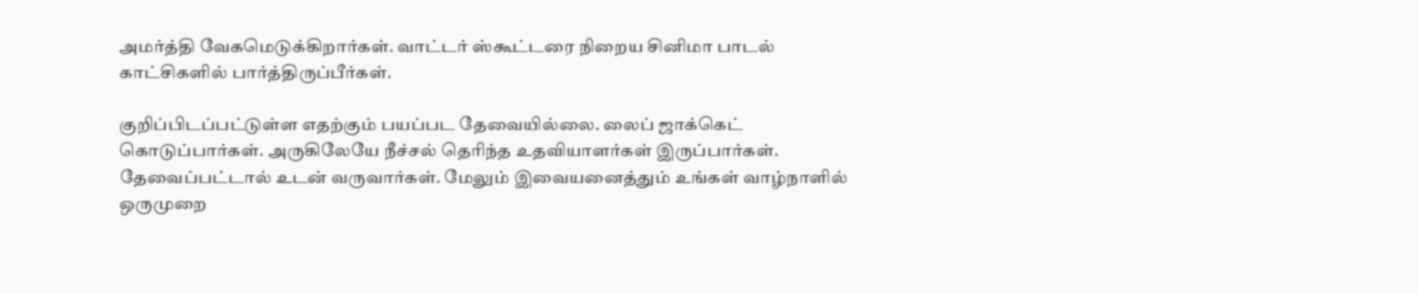அமர்த்தி வேகமெடுக்கிறார்கள். வாட்டர் ஸ்கூட்டரை நிறைய சினிமா பாடல் காட்சிகளில் பார்த்திருப்பீர்கள்.

குறிப்பிடப்பட்டுள்ள எதற்கும் பயப்பட தேவையில்லை. லைப் ஜாக்கெட் கொடுப்பார்கள். அருகிலேயே நீச்சல் தெரிந்த உதவியாளர்கள் இருப்பார்கள். தேவைப்பட்டால் உடன் வருவார்கள். மேலும் இவையனைத்தும் உங்கள் வாழ்நாளில் ஒருமுறை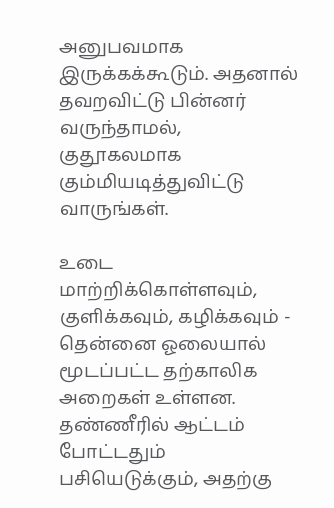அனுபவமாக இருக்கக்கூடும். அதனால் தவறவிட்டு பின்னர் வருந்தாமல், குதூகலமாக கும்மியடித்துவிட்டு வாருங்கள்.

உடை மாற்றிக்கொள்ளவும், குளிக்கவும், கழிக்கவும் - தென்னை ஓலையால் மூடப்பட்ட தற்காலிக அறைகள் உள்ளன. தண்ணீரில் ஆட்டம் போட்டதும் பசியெடுக்கும், அதற்கு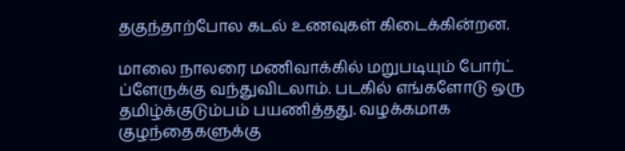தகுந்தாற்போல கடல் உணவுகள் கிடைக்கின்றன.

மாலை நாலரை மணிவாக்கில் மறுபடியும் போர்ட் ப்ளேருக்கு வந்துவிடலாம். படகில் எங்களோடு ஒரு தமிழ்க்குடும்பம் பயணித்தது. வழக்கமாக குழந்தைகளுக்கு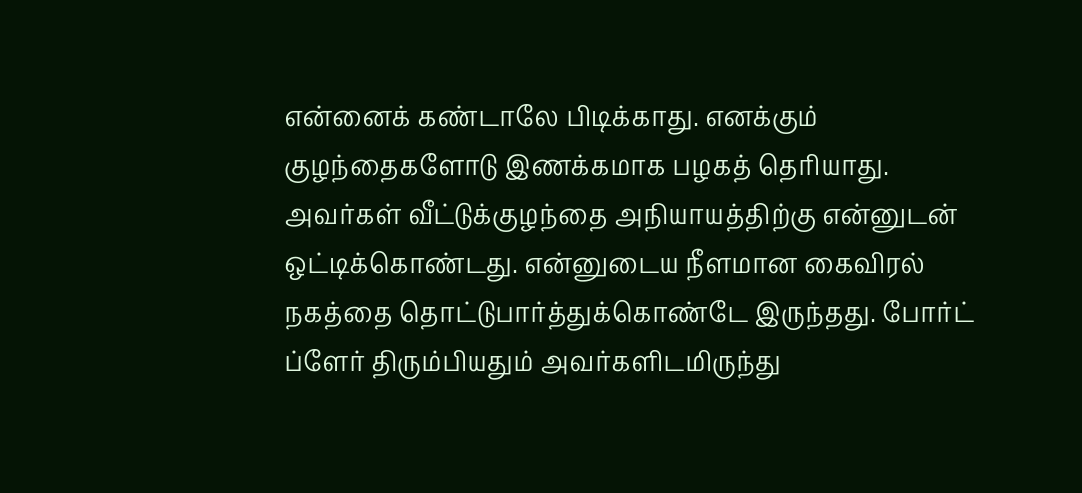என்னைக் கண்டாலே பிடிக்காது. எனக்கும் குழந்தைகளோடு இணக்கமாக பழகத் தெரியாது. அவர்கள் வீட்டுக்குழந்தை அநியாயத்திற்கு என்னுடன் ஒட்டிக்கொண்டது. என்னுடைய நீளமான கைவிரல் நகத்தை தொட்டுபார்த்துக்கொண்டே இருந்தது. போர்ட் ப்ளேர் திரும்பியதும் அவர்களிடமிருந்து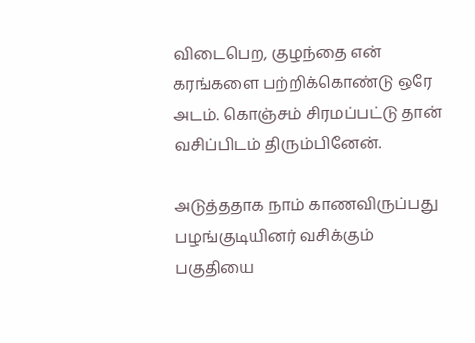விடைபெற, குழந்தை என் கரங்களை பற்றிக்கொண்டு ஒரே அடம். கொஞ்சம் சிரமப்பட்டு தான் வசிப்பிடம் திரும்பினேன்.

அடுத்ததாக நாம் காணவிருப்பது பழங்குடியினர் வசிக்கும் பகுதியை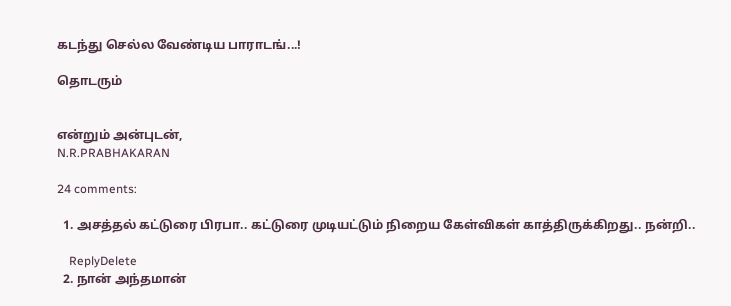கடந்து செல்ல வேண்டிய பாராடங்...!

தொடரும்


என்றும் அன்புடன்,
N.R.PRABHAKARAN

24 comments:

  1. அசத்தல் கட்டுரை பிரபா.. கட்டுரை முடியட்டும் நிறைய கேள்விகள் காத்திருக்கிறது.. நன்றி..

    ReplyDelete
  2. நான் அந்தமான்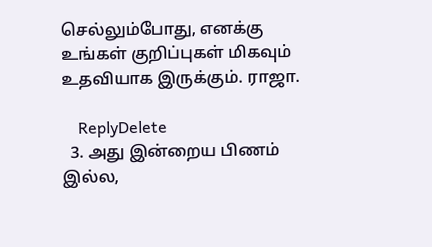செல்லும்போது, எனக்கு உங்கள் குறிப்புகள் மிகவும் உதவியாக இருக்கும். ராஜா.

    ReplyDelete
  3. அது இன்றைய பிணம் இல்ல,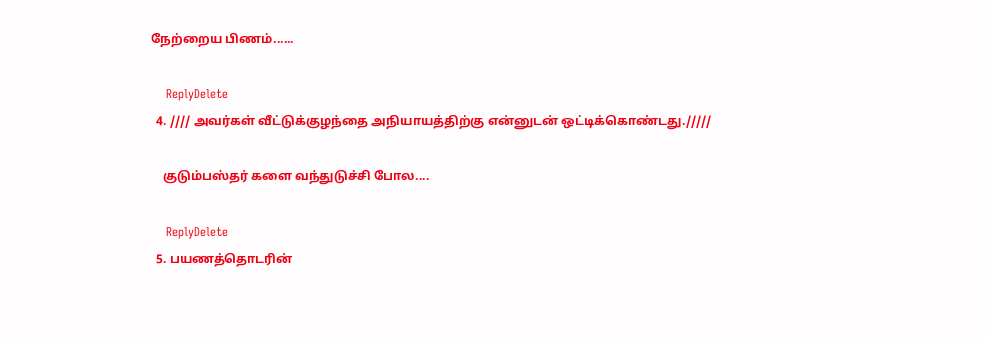நேற்றைய பிணம்......

    ReplyDelete
  4. //// அவர்கள் வீட்டுக்குழந்தை அநியாயத்திற்கு என்னுடன் ஒட்டிக்கொண்டது./////

    குடும்பஸ்தர் களை வந்துடுச்சி போல....

    ReplyDelete
  5. பயணத்தொடரின்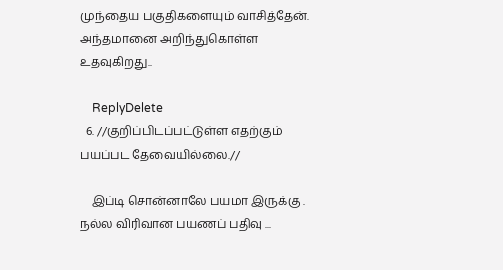முந்தைய பகுதிகளையும் வாசித்தேன். அந்தமானை அறிந்துகொள்ள உதவுகிறது..

    ReplyDelete
  6. //குறிப்பிடப்பட்டுள்ள எதற்கும் பயப்பட தேவையில்லை.//

    இப்டி சொன்னாலே பயமா இருக்கு . நல்ல விரிவான பயணப் பதிவு ...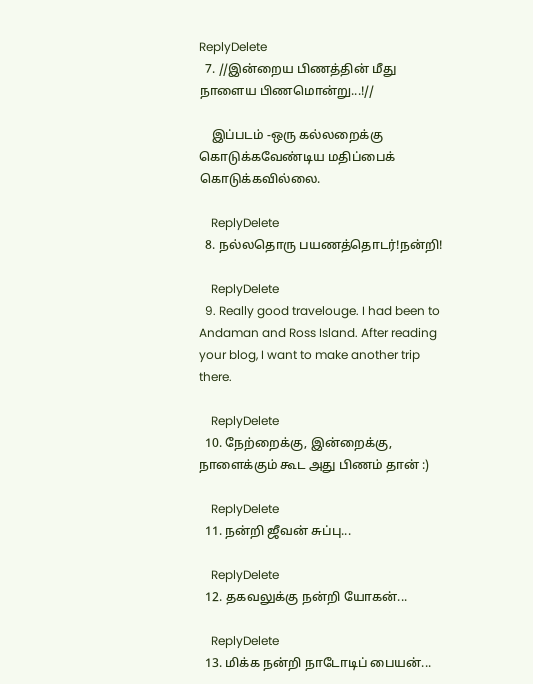ReplyDelete
  7. //இன்றைய பிணத்தின் மீது நாளைய பிணமொன்று...!//

    இப்படம் -ஒரு கல்லறைக்கு கொடுக்கவேண்டிய மதிப்பைக் கொடுக்கவில்லை.

    ReplyDelete
  8. நல்லதொரு பயணத்தொடர்!நன்றி!

    ReplyDelete
  9. Really good travelouge. I had been to Andaman and Ross Island. After reading your blog, I want to make another trip there.

    ReplyDelete
  10. நேற்றைக்கு, இன்றைக்கு, நாளைக்கும் கூட அது பிணம் தான் :)

    ReplyDelete
  11. நன்றி ஜீவன் சுப்பு...

    ReplyDelete
  12. தகவலுக்கு நன்றி யோகன்...

    ReplyDelete
  13. மிக்க நன்றி நாடோடிப் பையன்...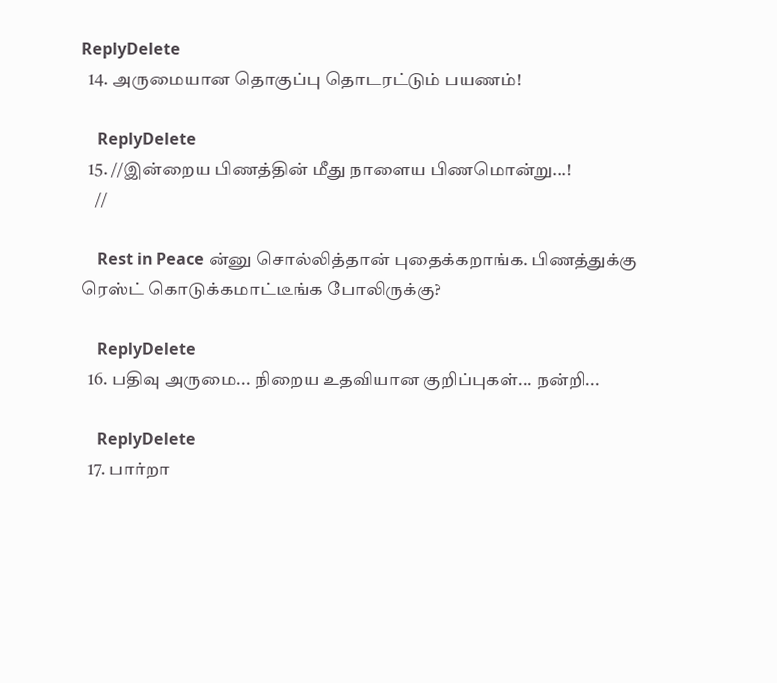ReplyDelete
  14. அருமையான தொகுப்பு தொடரட்டும் பயணம்!

    ReplyDelete
  15. //இன்றைய பிணத்தின் மீது நாளைய பிணமொன்று...!
    //

    Rest in Peace ன்னு சொல்லித்தான் புதைக்கறாங்க. பிணத்துக்கு ரெஸ்ட் கொடுக்கமாட்டீங்க போலிருக்கு?

    ReplyDelete
  16. பதிவு அருமை... நிறைய உதவியான குறிப்புகள்... நன்றி...

    ReplyDelete
  17. பார்றா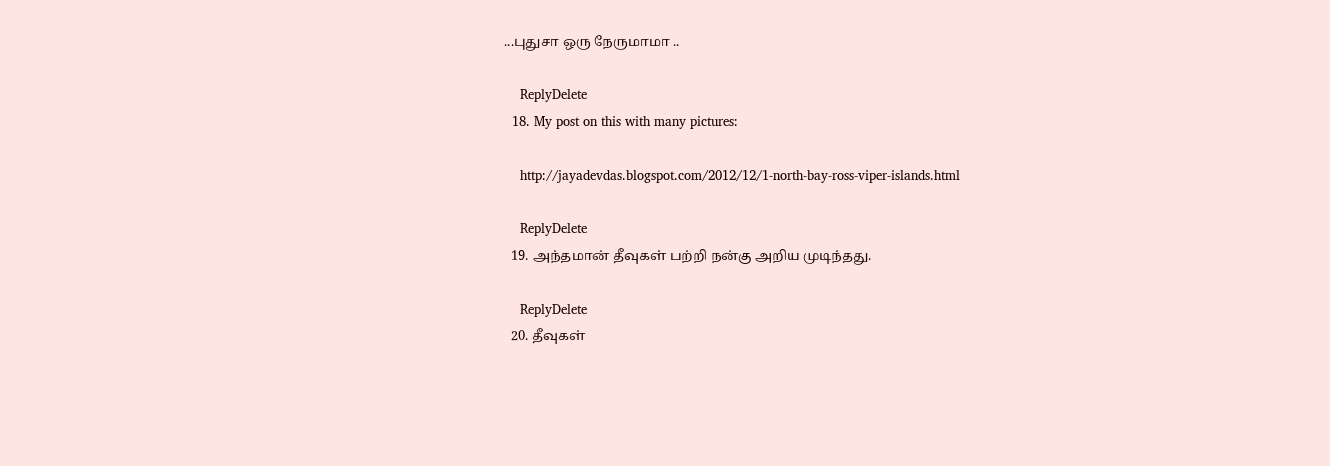...புதுசா ஒரு நேருமாமா ..

    ReplyDelete
  18. My post on this with many pictures:

    http://jayadevdas.blogspot.com/2012/12/1-north-bay-ross-viper-islands.html

    ReplyDelete
  19. அந்தமான் தீவுகள் பற்றி நன்கு அறிய முடிந்தது.

    ReplyDelete
  20. தீவுகள்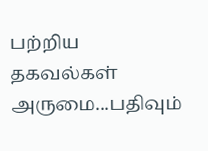பற்றிய தகவல்கள் அருமை...பதிவும்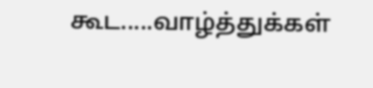கூட.....வாழ்த்துக்கள்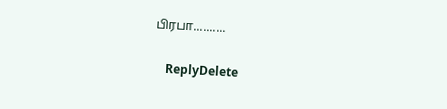பிரபா..........

    ReplyDelete